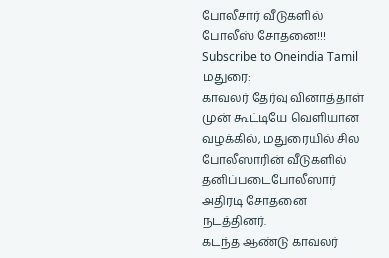போலீசார் வீடுகளில் போலீஸ் சோதனை!!!
Subscribe to Oneindia Tamil
மதுரை:
காவலர் தேர்வு வினாத்தாள் முன் கூட்டியே வெளியான வழக்கில், மதுரையில் சில போலீஸாரின் வீடுகளில் தனிப்படைபோலீஸார் அதிரடி சோதனை நடத்தினர்.
கடந்த ஆண்டு காவலர்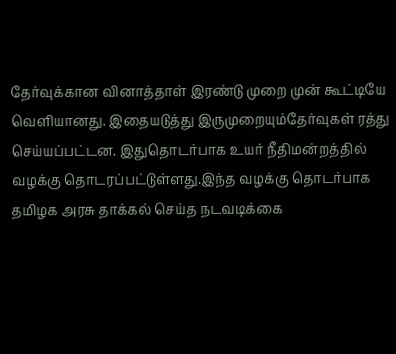தேர்வுக்கான வினாத்தாள் இரண்டு முறை முன் கூட்டியே வெளியானது. இதையடுத்து இருமுறையும்தேர்வுகள் ரத்து செய்யப்பட்டன. இதுதொடர்பாக உயர் நீதிமன்றத்தில் வழக்கு தொடரப்பட்டுள்ளது.இந்த வழக்கு தொடர்பாக தமிழக அரசு தாக்கல் செய்த நடவடிக்கை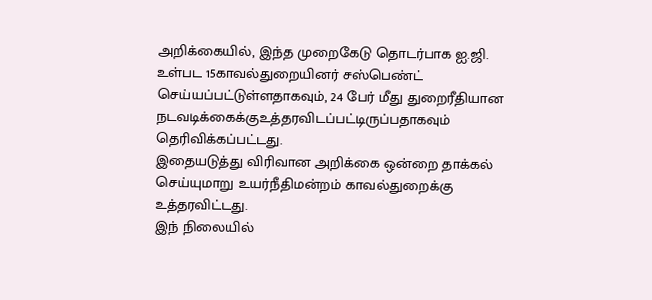அறிக்கையில், இந்த முறைகேடு தொடர்பாக ஐ.ஜி. உள்பட 15காவல்துறையினர் சஸ்பெண்ட் செய்யப்பட்டுள்ளதாகவும், 24 பேர் மீது துறைரீதியான நடவடிக்கைக்குஉத்தரவிடப்பட்டிருப்பதாகவும் தெரிவிக்கப்பட்டது.
இதையடுத்து விரிவான அறிக்கை ஒன்றை தாக்கல் செய்யுமாறு உயர்நீதிமன்றம் காவல்துறைக்கு உத்தரவிட்டது.
இந் நிலையில்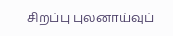சிறப்பு புலனாய்வுப்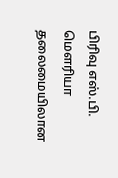பிரிவு எஸ்.பி. மெளரியா தலைமையிலான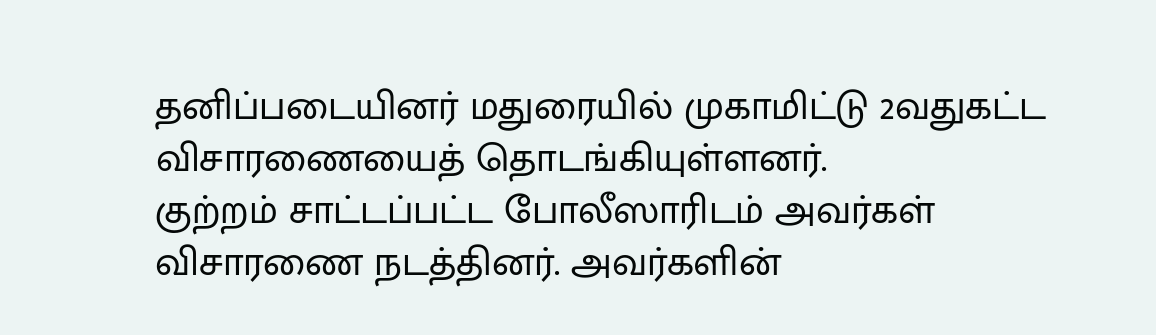தனிப்படையினர் மதுரையில் முகாமிட்டு 2வதுகட்ட விசாரணையைத் தொடங்கியுள்ளனர்.
குற்றம் சாட்டப்பட்ட போலீஸாரிடம் அவர்கள் விசாரணை நடத்தினர். அவர்களின்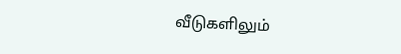வீடுகளிலும்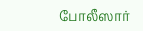போலீஸார்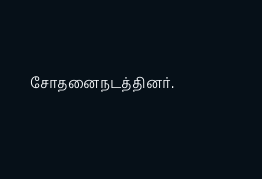சோதனைநடத்தினர்.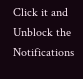Click it and Unblock the Notifications